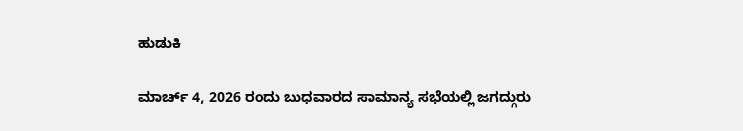ಹುಡುಕಿ

ಮಾರ್ಚ್ 4, 2026 ರಂದು ಬುಧವಾರದ ಸಾಮಾನ್ಯ ಸಭೆಯಲ್ಲಿ ಜಗದ್ಗುರು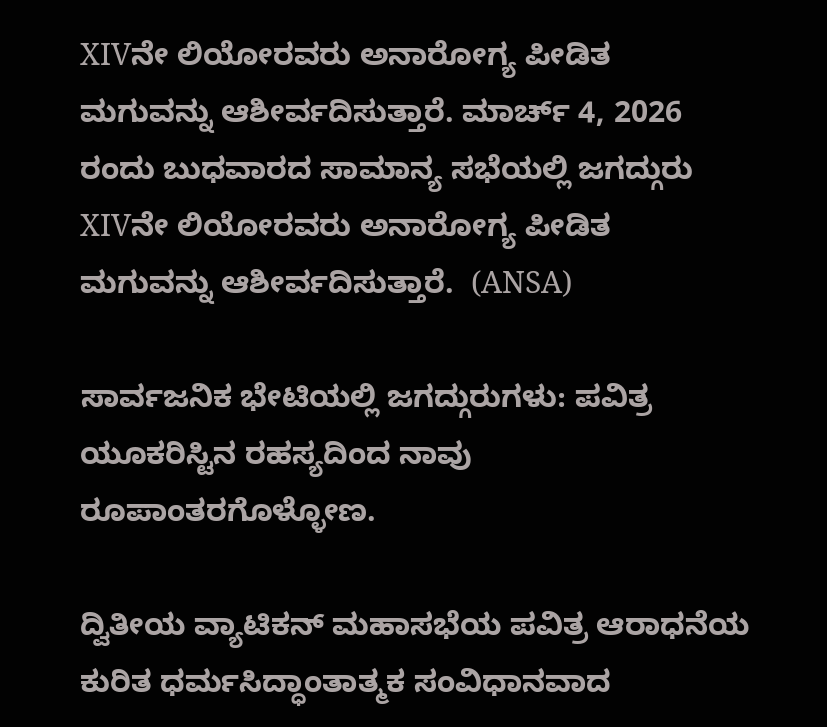XIVನೇ ಲಿಯೋರವರು ಅನಾರೋಗ್ಯ ಪೀಡಿತ ಮಗುವನ್ನು ಆಶೀರ್ವದಿಸುತ್ತಾರೆ. ಮಾರ್ಚ್ 4, 2026 ರಂದು ಬುಧವಾರದ ಸಾಮಾನ್ಯ ಸಭೆಯಲ್ಲಿ ಜಗದ್ಗುರು XIVನೇ ಲಿಯೋರವರು ಅನಾರೋಗ್ಯ ಪೀಡಿತ ಮಗುವನ್ನು ಆಶೀರ್ವದಿಸುತ್ತಾರೆ.  (ANSA)

ಸಾರ್ವಜನಿಕ ಭೇಟಿಯಲ್ಲಿ ಜಗದ್ಗುರುಗಳು: ಪವಿತ್ರ ಯೂಕರಿಸ್ಟಿನ ರಹಸ್ಯದಿಂದ ನಾವು ರೂಪಾಂತರಗೊಳ್ಳೋಣ.

ದ್ವಿತೀಯ ವ್ಯಾಟಿಕನ್ ಮಹಾಸಭೆಯ ಪವಿತ್ರ ಆರಾಧನೆಯ ಕುರಿತ ಧರ್ಮಸಿದ್ಧಾಂತಾತ್ಮಕ ಸಂವಿಧಾನವಾದ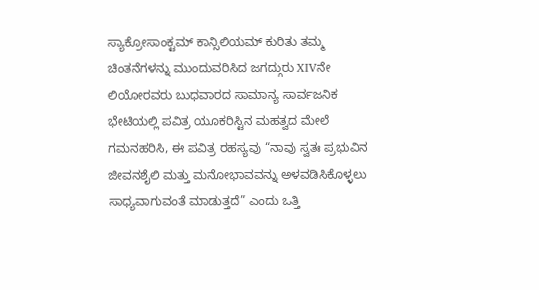ಸ್ಯಾಕ್ರೋಸಾಂಕ್ಟಮ್ ಕಾನ್ಸಿಲಿಯಮ್ ಕುರಿತು ತಮ್ಮ ಚಿಂತನೆಗಳನ್ನು ಮುಂದುವರಿಸಿದ ಜಗದ್ಗುರು XIVನೇ ಲಿಯೋರವರು ಬುಧವಾರದ ಸಾಮಾನ್ಯ ಸಾರ್ವಜನಿಕ ಭೇಟಿಯಲ್ಲಿ ಪವಿತ್ರ ಯೂಕರಿಸ್ಟಿನ ಮಹತ್ವದ ಮೇಲೆ ಗಮನಹರಿಸಿ, ಈ ಪವಿತ್ರ ರಹಸ್ಯವು “ನಾವು ಸ್ವತಃ ಪ್ರಭುವಿನ ಜೀವನಶೈಲಿ ಮತ್ತು ಮನೋಭಾವವನ್ನು ಅಳವಡಿಸಿಕೊಳ್ಳಲು ಸಾಧ್ಯವಾಗುವಂತೆ ಮಾಡುತ್ತದೆ” ಎಂದು ಒತ್ತಿ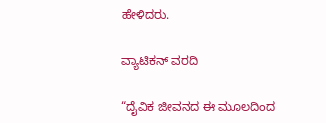ಹೇಳಿದರು.

ವ್ಯಾಟಿಕನ್ ವರದಿ

“ದೈವಿಕ ಜೀವನದ ಈ ಮೂಲದಿಂದ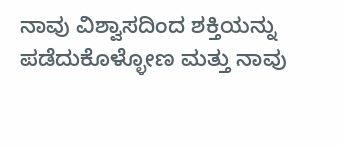ನಾವು ವಿಶ್ವಾಸದಿಂದ ಶಕ್ತಿಯನ್ನು ಪಡೆದುಕೊಳ್ಳೋಣ ಮತ್ತು ನಾವು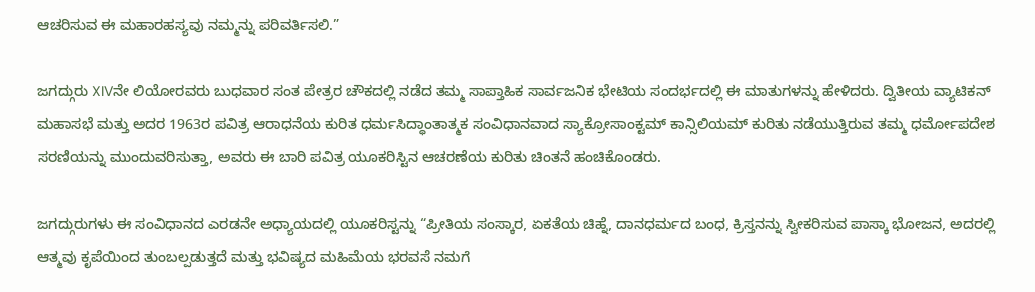ಆಚರಿಸುವ ಈ ಮಹಾರಹಸ್ಯವು ನಮ್ಮನ್ನು ಪರಿವರ್ತಿಸಲಿ.”

ಜಗದ್ಗುರು XIVನೇ ಲಿಯೋರವರು ಬುಧವಾರ ಸಂತ ಪೇತ್ರರ ಚೌಕದಲ್ಲಿ ನಡೆದ ತಮ್ಮ ಸಾಪ್ತಾಹಿಕ ಸಾರ್ವಜನಿಕ ಭೇಟಿಯ ಸಂದರ್ಭದಲ್ಲಿ ಈ ಮಾತುಗಳನ್ನು ಹೇಳಿದರು. ದ್ವಿತೀಯ ವ್ಯಾಟಿಕನ್  ಮಹಾಸಭೆ ಮತ್ತು ಅದರ 1963ರ ಪವಿತ್ರ ಆರಾಧನೆಯ ಕುರಿತ ಧರ್ಮಸಿದ್ಧಾಂತಾತ್ಮಕ ಸಂವಿಧಾನವಾದ ಸ್ಯಾಕ್ರೋಸಾಂಕ್ಟಮ್ ಕಾನ್ಸಿಲಿಯಮ್ ಕುರಿತು ನಡೆಯುತ್ತಿರುವ ತಮ್ಮ ಧರ್ಮೋಪದೇಶ ಸರಣಿಯನ್ನು ಮುಂದುವರಿಸುತ್ತಾ, ಅವರು ಈ ಬಾರಿ ಪವಿತ್ರ ಯೂಕರಿಸ್ಟಿನ ಆಚರಣೆಯ ಕುರಿತು ಚಿಂತನೆ ಹಂಚಿಕೊಂಡರು.

ಜಗದ್ಗುರುಗಳು ಈ ಸಂವಿಧಾನದ ಎರಡನೇ ಅಧ್ಯಾಯದಲ್ಲಿ ಯೂಕರಿಸ್ಟನ್ನು “ಪ್ರೀತಿಯ ಸಂಸ್ಕಾರ, ಏಕತೆಯ ಚಿಹ್ನೆ, ದಾನಧರ್ಮದ ಬಂಧ, ಕ್ರಿಸ್ತನನ್ನು ಸ್ವೀಕರಿಸುವ ಪಾಸ್ಕಾ ಭೋಜನ, ಅದರಲ್ಲಿ ಆತ್ಮವು ಕೃಪೆಯಿಂದ ತುಂಬಲ್ಪಡುತ್ತದೆ ಮತ್ತು ಭವಿಷ್ಯದ ಮಹಿಮೆಯ ಭರವಸೆ ನಮಗೆ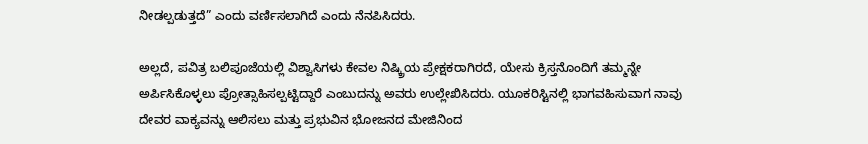ನೀಡಲ್ಪಡುತ್ತದೆ” ಎಂದು ವರ್ಣಿಸಲಾಗಿದೆ ಎಂದು ನೆನಪಿಸಿದರು.

ಅಲ್ಲದೆ, ಪವಿತ್ರ ಬಲಿಪೂಜೆಯಲ್ಲಿ ವಿಶ್ವಾಸಿಗಳು ಕೇವಲ ನಿಷ್ಕ್ರಿಯ ಪ್ರೇಕ್ಷಕರಾಗಿರದೆ, ಯೇಸು ಕ್ರಿಸ್ತನೊಂದಿಗೆ ತಮ್ಮನ್ನೇ ಅರ್ಪಿಸಿಕೊಳ್ಳಲು ಪ್ರೋತ್ಸಾಹಿಸಲ್ಪಟ್ಟಿದ್ದಾರೆ ಎಂಬುದನ್ನು ಅವರು ಉಲ್ಲೇಖಿಸಿದರು. ಯೂಕರಿಸ್ಟಿನಲ್ಲಿ ಭಾಗವಹಿಸುವಾಗ ನಾವು ದೇವರ ವಾಕ್ಯವನ್ನು ಆಲಿಸಲು ಮತ್ತು ಪ್ರಭುವಿನ ಭೋಜನದ ಮೇಜಿನಿಂದ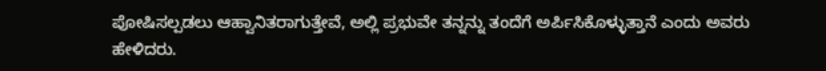ಪೋಷಿಸಲ್ಪಡಲು ಆಹ್ವಾನಿತರಾಗುತ್ತೇವೆ, ಅಲ್ಲಿ ಪ್ರಭುವೇ ತನ್ನನ್ನು ತಂದೆಗೆ ಅರ್ಪಿಸಿಕೊಳ್ಳುತ್ತಾನೆ ಎಂದು ಅವರು ಹೇಳಿದರು.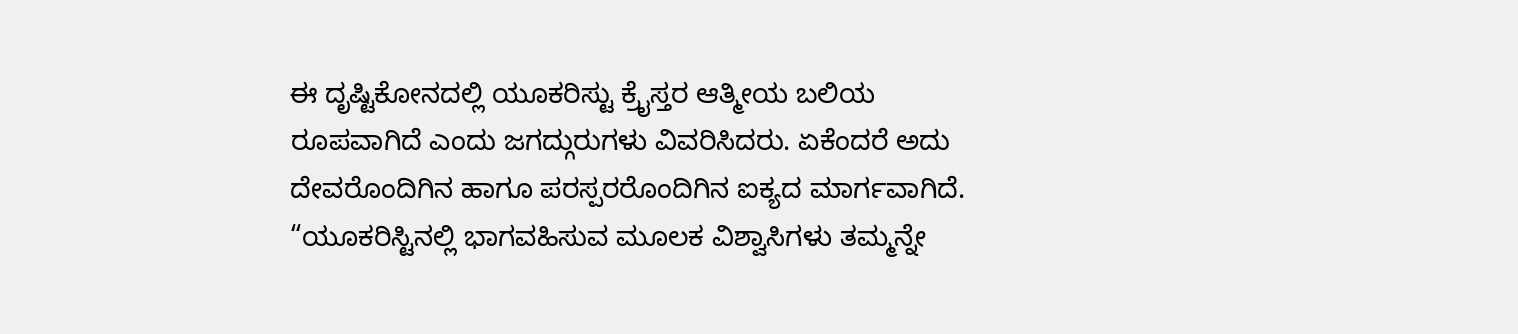ಈ ದೃಷ್ಟಿಕೋನದಲ್ಲಿ ಯೂಕರಿಸ್ಟು ಕ್ರೈಸ್ತರ ಆತ್ಮೀಯ ಬಲಿಯ ರೂಪವಾಗಿದೆ ಎಂದು ಜಗದ್ಗುರುಗಳು ವಿವರಿಸಿದರು. ಏಕೆಂದರೆ ಅದು ದೇವರೊಂದಿಗಿನ ಹಾಗೂ ಪರಸ್ಪರರೊಂದಿಗಿನ ಐಕ್ಯದ ಮಾರ್ಗವಾಗಿದೆ. “ಯೂಕರಿಸ್ಟಿನಲ್ಲಿ ಭಾಗವಹಿಸುವ ಮೂಲಕ ವಿಶ್ವಾಸಿಗಳು ತಮ್ಮನ್ನೇ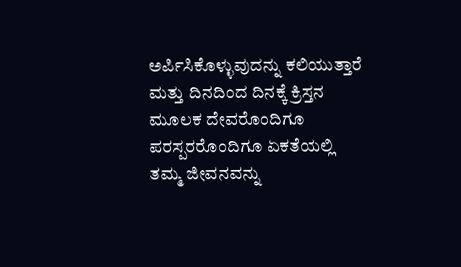ಅರ್ಪಿಸಿಕೊಳ್ಳುವುದನ್ನು ಕಲಿಯುತ್ತಾರೆ ಮತ್ತು ದಿನದಿಂದ ದಿನಕ್ಕೆ ಕ್ರಿಸ್ತನ ಮೂಲಕ ದೇವರೊಂದಿಗೂ ಪರಸ್ಪರರೊಂದಿಗೂ ಏಕತೆಯಲ್ಲಿ ತಮ್ಮ ಜೀವನವನ್ನು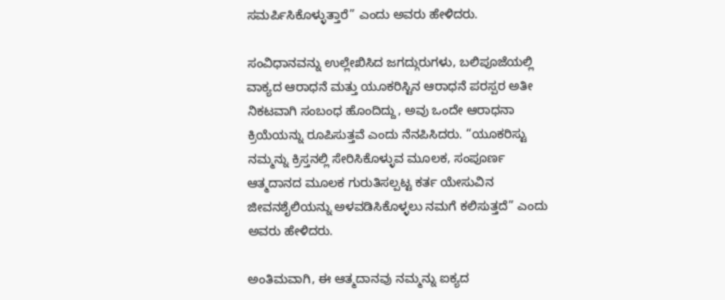ಸಮರ್ಪಿಸಿಕೊಳ್ಳುತ್ತಾರೆ” ಎಂದು ಅವರು ಹೇಳಿದರು.

ಸಂವಿಧಾನವನ್ನು ಉಲ್ಲೇಖಿಸಿದ ಜಗದ್ಗುರುಗಳು, ಬಲಿಪೂಜೆಯಲ್ಲಿ ವಾಕ್ಯದ ಆರಾಧನೆ ಮತ್ತು ಯೂಕರಿಸ್ಟಿನ ಆರಾಧನೆ ಪರಸ್ಪರ ಅತೀ ನಿಕಟವಾಗಿ ಸಂಬಂಧ ಹೊಂದಿದ್ದು, ಅವು ಒಂದೇ ಆರಾಧನಾ ಕ್ರಿಯೆಯನ್ನು ರೂಪಿಸುತ್ತವೆ ಎಂದು ನೆನಪಿಸಿದರು. “ಯೂಕರಿಸ್ಟು ನಮ್ಮನ್ನು ಕ್ರಿಸ್ತನಲ್ಲಿ ಸೇರಿಸಿಕೊಳ್ಳುವ ಮೂಲಕ, ಸಂಪೂರ್ಣ ಆತ್ಮದಾನದ ಮೂಲಕ ಗುರುತಿಸಲ್ಪಟ್ಟ ಕರ್ತ ಯೇಸುವಿನ ಜೀವನಶೈಲಿಯನ್ನು ಅಳವಡಿಸಿಕೊಳ್ಳಲು ನಮಗೆ ಕಲಿಸುತ್ತದೆ” ಎಂದು ಅವರು ಹೇಳಿದರು.

ಅಂತಿಮವಾಗಿ, ಈ ಆತ್ಮದಾನವು ನಮ್ಮನ್ನು ಐಕ್ಯದ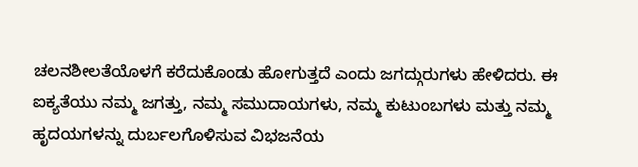ಚಲನಶೀಲತೆಯೊಳಗೆ ಕರೆದುಕೊಂಡು ಹೋಗುತ್ತದೆ ಎಂದು ಜಗದ್ಗುರುಗಳು ಹೇಳಿದರು. ಈ ಐಕ್ಯತೆಯು ನಮ್ಮ ಜಗತ್ತು, ನಮ್ಮ ಸಮುದಾಯಗಳು, ನಮ್ಮ ಕುಟುಂಬಗಳು ಮತ್ತು ನಮ್ಮ ಹೃದಯಗಳನ್ನು ದುರ್ಬಲಗೊಳಿಸುವ ವಿಭಜನೆಯ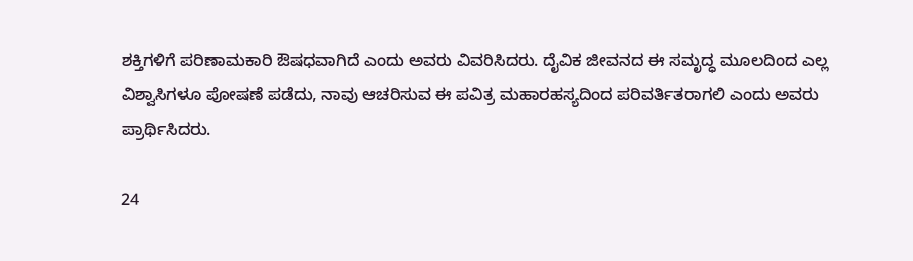ಶಕ್ತಿಗಳಿಗೆ ಪರಿಣಾಮಕಾರಿ ಔಷಧವಾಗಿದೆ ಎಂದು ಅವರು ವಿವರಿಸಿದರು. ದೈವಿಕ ಜೀವನದ ಈ ಸಮೃದ್ಧ ಮೂಲದಿಂದ ಎಲ್ಲ ವಿಶ್ವಾಸಿಗಳೂ ಪೋಷಣೆ ಪಡೆದು, ನಾವು ಆಚರಿಸುವ ಈ ಪವಿತ್ರ ಮಹಾರಹಸ್ಯದಿಂದ ಪರಿವರ್ತಿತರಾಗಲಿ ಎಂದು ಅವರು ಪ್ರಾರ್ಥಿಸಿದರು.

24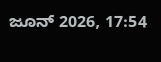ಜೂನ್ 2026, 17:54